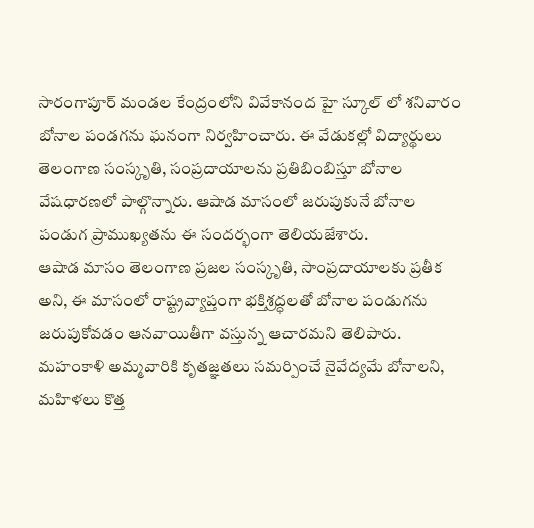సారంగాపూర్ మండల కేంద్రంలోని వివేకానంద హై స్కూల్ లో శనివారం బోనాల పండగను ఘనంగా నిర్వహించారు. ఈ వేడుకల్లో విద్యార్థులు తెలంగాణ సంస్కృతి, సంప్రదాయాలను ప్రతిబింబిస్తూ బోనాల వేషధారణలో పాల్గొన్నారు. ఆషాడ మాసంలో జరుపుకునే బోనాల పండుగ ప్రాముఖ్యతను ఈ సందర్భంగా తెలియజేశారు.
ఆషాడ మాసం తెలంగాణ ప్రజల సంస్కృతి, సాంప్రదాయాలకు ప్రతీక అని, ఈ మాసంలో రాష్ట్రవ్యాప్తంగా భక్తిశ్రద్ధలతో బోనాల పండుగను జరుపుకోవడం ఆనవాయితీగా వస్తున్న ఆచారమని తెలిపారు. మహంకాళి అమ్మవారికి కృతజ్ఞతలు సమర్పించే నైవేద్యమే బోనాలని, మహిళలు కొత్త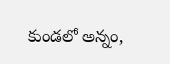కుండలో అన్నం,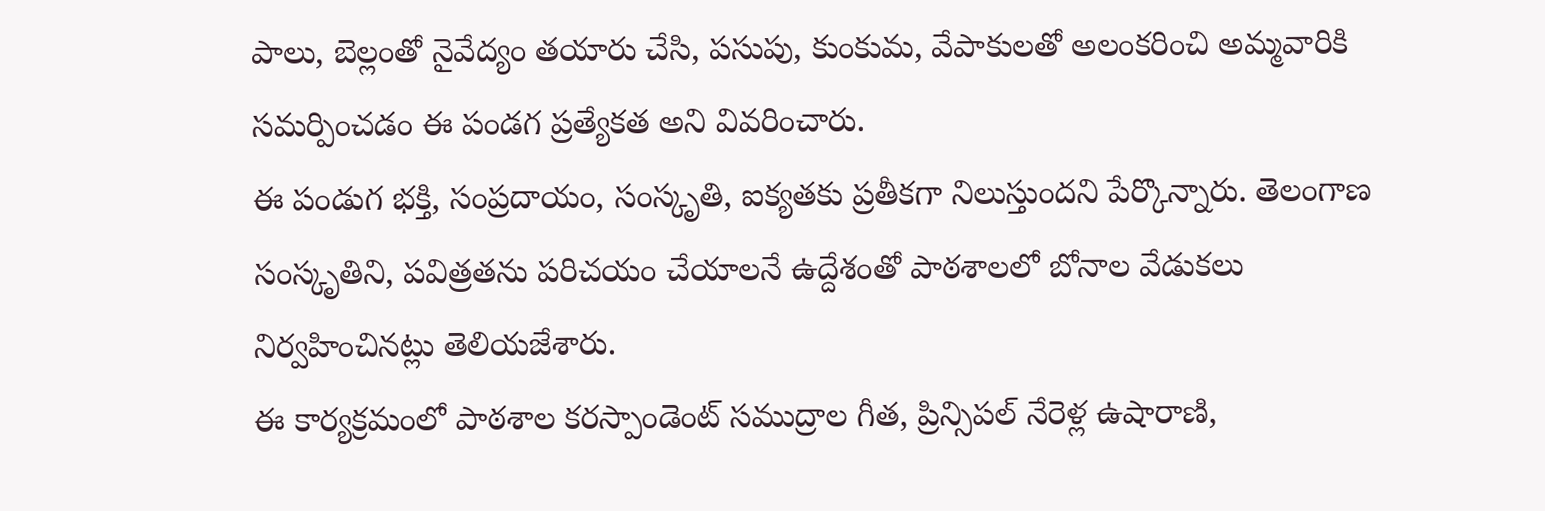పాలు, బెల్లంతో నైవేద్యం తయారు చేసి, పసుపు, కుంకుమ, వేపాకులతో అలంకరించి అమ్మవారికి సమర్పించడం ఈ పండగ ప్రత్యేకత అని వివరించారు.
ఈ పండుగ భక్తి, సంప్రదాయం, సంస్కృతి, ఐక్యతకు ప్రతీకగా నిలుస్తుందని పేర్కొన్నారు. తెలంగాణ సంస్కృతిని, పవిత్రతను పరిచయం చేయాలనే ఉద్దేశంతో పాఠశాలలో బోనాల వేడుకలు నిర్వహించినట్లు తెలియజేశారు.
ఈ కార్యక్రమంలో పాఠశాల కరస్పాండెంట్ సముద్రాల గీత, ప్రిన్సిపల్ నేరెళ్ల ఉషారాణి,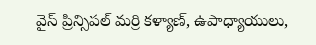వైస్ ప్రిన్సిపల్ మర్రి కళ్యాణ్, ఉపాధ్యాయులు,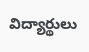విద్యార్థులు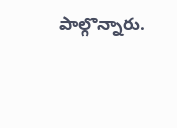పాల్గొన్నారు.